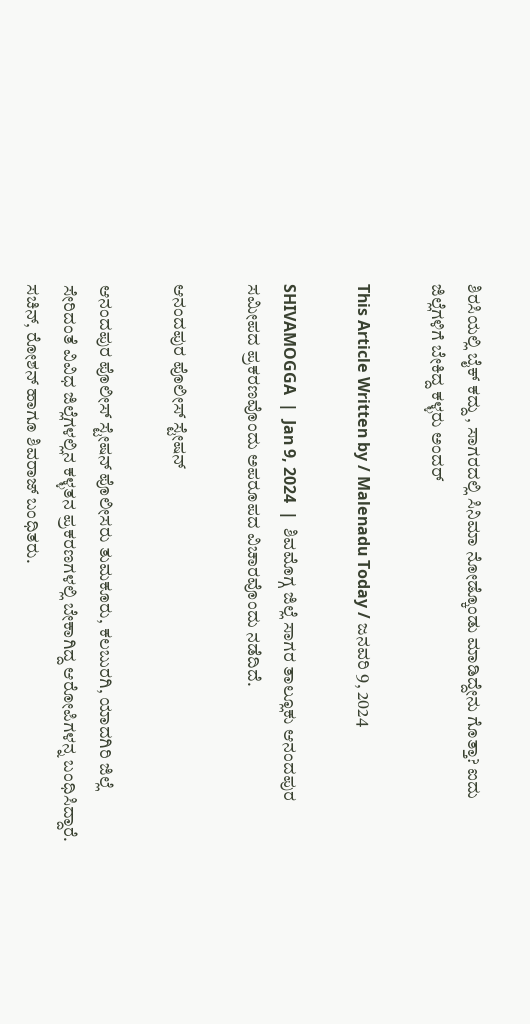ಶಿರಸಿಯಲ್ಲಿ ಬೈಕ್ ಕದ್ದು , ಸಾಗರದಲ್ಲಿ ಸಿನಿಮಾ ನೋಡ್ಕೊಂಡು ಮಾಡಿದ್ದೇನು ಗೊತ್ತಾ? ಐದು ಜಿಲ್ಲೆಗಳಿಗೆ ಬೇಕಿದ್ದ ಕಳ್ಳರು ಅಂದರ್

This Article Written by / Malenadu Today / ಜನವರಿ 9, 2024

SHIVAMOGGA  |  Jan 9, 2024  |  ಶಿವಮೊಗ್ಗ ಜಿಲ್ಲೆ ಸಾಗರ ತಾಲ್ಲೂಕು ಆನಂದಪುರ ಸಮೀಪದ ಪ್ರಕರಣವೊಂದು ಅಪರೂಪದ ವಿಚಾರವೊಂದು ನಡೆದಿದೆ.

ಆನಂದಪುರ ಪೊಲೀಸ್ ಸ್ಟೇಷನ್

ಆನಂದಪುರ ಪೊಲೀಸ್ ಸ್ಟೇಷನ್ ಪೊಲೀಸರು ತುಮಕೂರು, ಕಲಬುರಗಿ, ಯಾದಗಿರಿ ಜಿಲ್ಲೆ ಸೇರಿದಂತೆ ವಿವಿಧ ಜಿಲ್ಲೆಗಳಲ್ಲಿನ ಕಳ್ಳತನ ಪ್ರಕರಣಗಳಲ್ಲಿ ಬೇಕಾಗಿದ್ದ ಆರೋಪಿಗಳನ್ನ ಬಂಧಿಸಿದ್ದಾರೆ. ಸಚಿನ್, ರೋಶನ್ ಹಾಗೂ ಶಿವರಾಜ್ ಬಂಧಿತರು.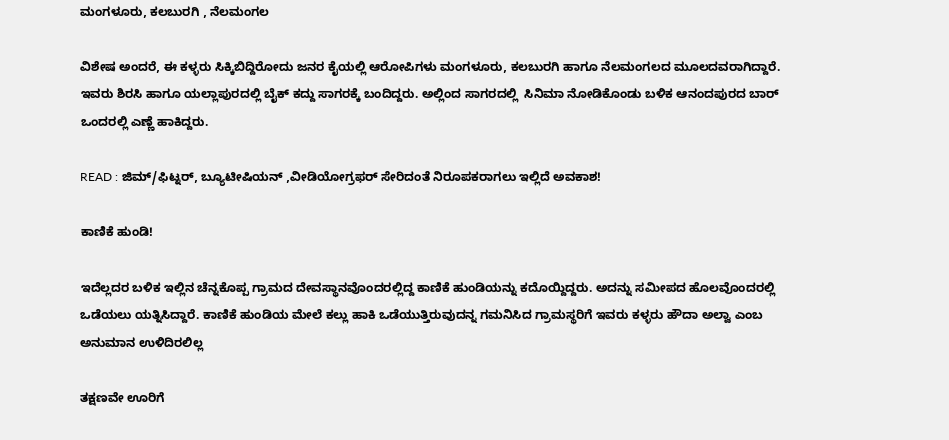ಮಂಗಳೂರು, ಕಲಬುರಗಿ , ನೆಲಮಂಗಲ

ವಿಶೇಷ ಅಂದರೆ, ಈ ಕಳ್ಳರು ಸಿಕ್ಕಿಬಿದ್ದಿರೋದು ಜನರ ಕೈಯಲ್ಲಿ ಆರೋಪಿಗಳು ಮಂಗಳೂರು, ಕಲಬುರಗಿ ಹಾಗೂ ನೆಲಮಂಗಲದ ಮೂಲದವರಾಗಿದ್ದಾರೆ. ಇವರು ಶಿರಸಿ ಹಾಗೂ ಯಲ್ಲಾಪುರದಲ್ಲಿ ಬೈಕ್ ಕದ್ದು ಸಾಗರಕ್ಕೆ ಬಂದಿದ್ದರು. ಅಲ್ಲಿಂದ ಸಾಗರದಲ್ಲಿ  ಸಿನಿಮಾ ನೋಡಿಕೊಂಡು ಬಳಿಕ ಆನಂದಪುರದ ಬಾರ್ ಒಂದರಲ್ಲಿ ಎಣ್ಣೆ ಹಾಕಿದ್ದರು.

READ : ಜಿಮ್/ಫಿಟ್ನರ್, ಬ್ಯೂಟೀಷಿಯನ್ ,ವೀಡಿಯೋಗ್ರಫರ್ ಸೇರಿದಂತೆ ನಿರೂಪಕರಾಗಲು ಇಲ್ಲಿದೆ ಅವಕಾಶ!

ಕಾಣಿಕೆ ಹುಂಡಿ!

ಇದೆಲ್ಲದರ ಬಳಿಕ ಇಲ್ಲಿನ ಚೆನ್ನಕೊಪ್ಪ ಗ್ರಾಮದ ದೇವಸ್ಥಾನವೊಂದರಲ್ಲಿದ್ದ ಕಾಣಿಕೆ ಹುಂಡಿಯನ್ನು ಕದೊಯ್ದಿದ್ದರು. ಅದನ್ನು ಸಮೀಪದ ಹೊಲವೊಂದರಲ್ಲಿ ಒಡೆಯಲು ಯತ್ನಿಸಿದ್ದಾರೆ. ಕಾಣಿಕೆ ಹುಂಡಿಯ ಮೇಲೆ ಕಲ್ಲು ಹಾಕಿ ಒಡೆಯುತ್ತಿರುವುದನ್ನ ಗಮನಿಸಿದ ಗ್ರಾಮಸ್ಥರಿಗೆ ಇವರು ಕಳ್ಳರು ಹೌದಾ ಅಲ್ವಾ ಎಂಬ ಅನುಮಾನ ಉಳಿದಿರಲಿಲ್ಲ

ತಕ್ಷಣವೇ ಊರಿಗೆ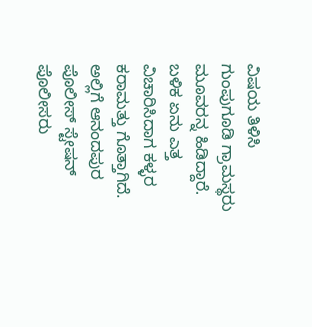ವಿಷಯ ತಿಳಿಸಿ ಗುಂಪುಗೂಡಿ ಗ್ರಾಮಸ್ಥರು ಮೂವರನ್ನ ಹಿಡಿದ್ದಾರೆ. ಬಳಿಕ ಏನು ಎತ್ತ ವಿಚಾರಿಸಿದಾಗ ಕಳ್ಳರ ಕರಾಮತ್ತು ಗೊತ್ತಾಗಿದೆ. ಅಲ್ಲಿಗೆ ಆನಂದಪುರ ಪೊಲೀಸ್ ಸ್ಟೇಷನ್ ಪೊಲೀಸರು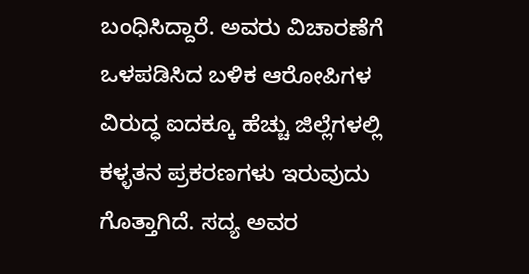ಬಂಧಿಸಿದ್ದಾರೆ. ಅವರು ವಿಚಾರಣೆಗೆ ಒಳಪಡಿಸಿದ ಬಳಿಕ ಆರೋಪಿಗಳ ವಿರುದ್ಧ ಐದಕ್ಕೂ ಹೆಚ್ಚು ಜಿಲ್ಲೆಗಳಲ್ಲಿ ಕಳ್ಳತನ ಪ್ರಕರಣಗಳು ಇರುವುದು ಗೊತ್ತಾಗಿದೆ. ಸದ್ಯ ಅವರ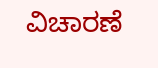ವಿಚಾರಣೆ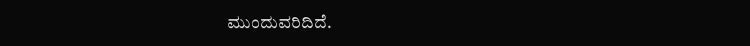ಮುಂದುವರಿದಿದೆ.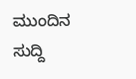ಮುಂದಿನ ಸುದ್ದಿ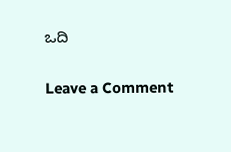ಒದಿ

Leave a Comment